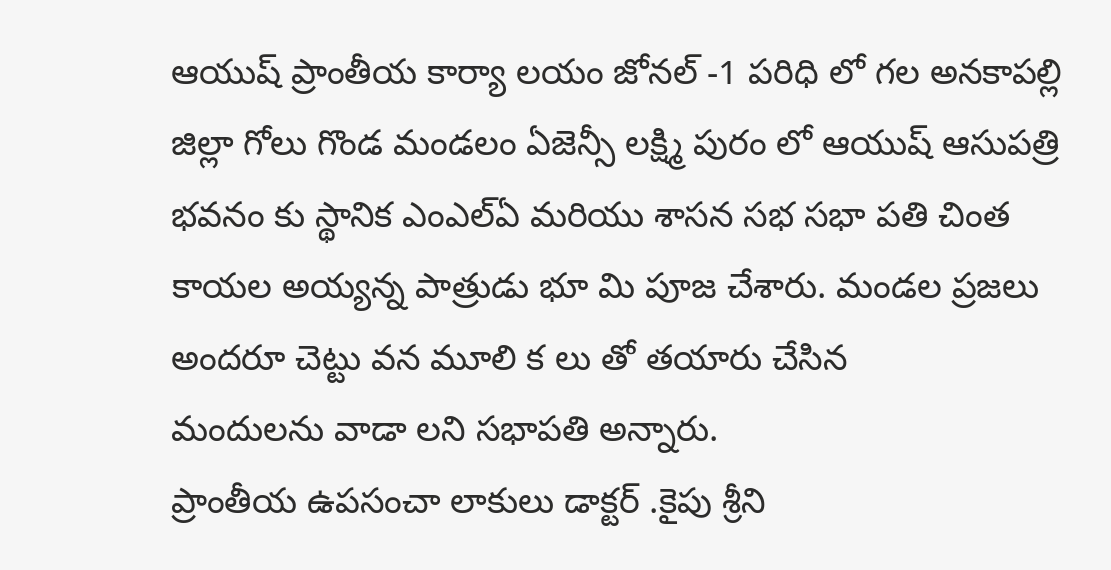ఆయుష్ ప్రాంతీయ కార్యా లయం జోనల్ -1 పరిధి లో గల అనకాపల్లి జిల్లా గోలు గొండ మండలం ఏజెన్సీ లక్ష్మి పురం లో ఆయుష్ ఆసుపత్రి భవనం కు స్థానిక ఎంఎల్ఏ మరియు శాసన సభ సభా పతి చింత కాయల అయ్యన్న పాత్రుడు భూ మి పూజ చేశారు. మండల ప్రజలు అందరూ చెట్టు వన మూలి క లు తో తయారు చేసిన
మందులను వాడా లని సభాపతి అన్నారు.
ప్రాంతీయ ఉపసంచా లాకులు డాక్టర్ .కైపు శ్రీని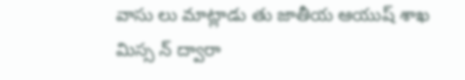వాసు లు మాట్లాడు తు జాతీయ ఆయుష్ శాఖ మిస్స న్ ద్వారా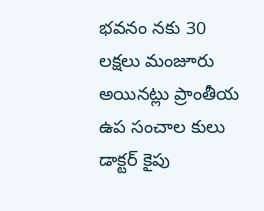భవనం నకు 30 లక్షలు మంజూరు అయినట్లు ప్రాంతీయ ఉప సంచాల కులు డాక్టర్ కైపు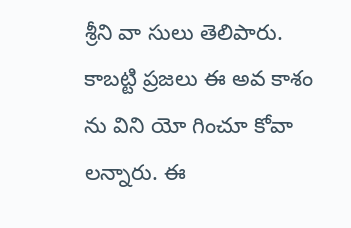శ్రీని వా సులు తెలిపారు. కాబట్టి ప్రజలు ఈ అవ కాశం ను విని యో గించూ కోవా లన్నారు. ఈ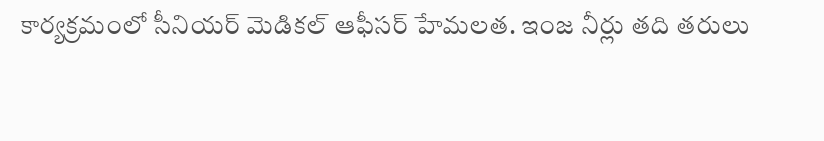కార్యక్రమంలో సీనియర్ మెడికల్ ఆఫీసర్ హేమలత. ఇంజ నీర్లు తది తరులు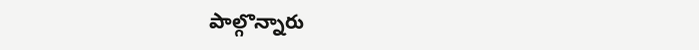పాల్గొన్నారు